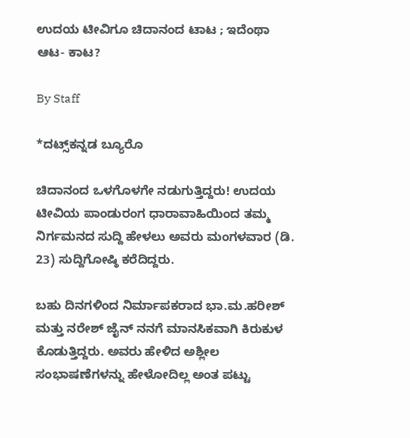ಉದಯ ಟೀವಿಗೂ ಚಿದಾನಂದ ಟಾಟ ; ಇದೆಂಥಾ ಆಟ- ಕಾಟ?

By Staff

*ದಟ್ಸ್‌ಕನ್ನಡ ಬ್ಯೂರೊ

ಚಿದಾನಂದ ಒಳಗೊಳಗೇ ನಡುಗುತ್ತಿದ್ದರು! ಉದಯ ಟೀವಿಯ ಪಾಂಡುರಂಗ ಧಾರಾವಾಹಿಯಿಂದ ತಮ್ಮ ನಿರ್ಗಮನದ ಸುದ್ದಿ ಹೇಳಲು ಅವರು ಮಂಗಳವಾರ (ಡಿ. 23) ಸುದ್ದಿಗೋಷ್ಠಿ ಕರೆದಿದ್ದರು.

ಬಹು ದಿನಗಳಿಂದ ನಿರ್ಮಾಪಕರಾದ ಭಾ.ಮ.ಹರೀಶ್‌ ಮತ್ತು ನರೇಶ್‌ ಜೈನ್‌ ನನಗೆ ಮಾನಸಿಕವಾಗಿ ಕಿರುಕುಳ ಕೊಡುತ್ತಿದ್ದರು. ಅವರು ಹೇಳಿದ ಅಶ್ಲೀಲ ಸಂಭಾಷಣೆಗಳನ್ನು ಹೇಳೋದಿಲ್ಲ ಅಂತ ಪಟ್ಟು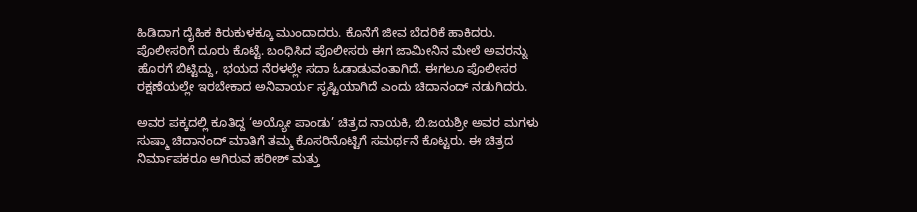ಹಿಡಿದಾಗ ದೈಹಿಕ ಕಿರುಕುಳಕ್ಕೂ ಮುಂದಾದರು. ಕೊನೆಗೆ ಜೀವ ಬೆದರಿಕೆ ಹಾಕಿದರು. ಪೊಲೀಸರಿಗೆ ದೂರು ಕೊಟ್ಟೆ. ಬಂಧಿಸಿದ ಪೊಲೀಸರು ಈಗ ಜಾಮೀನಿನ ಮೇಲೆ ಅವರನ್ನು ಹೊರಗೆ ಬಿಟ್ಟಿದ್ದು, ಭಯದ ನೆರಳಲ್ಲೇ ಸದಾ ಓಡಾಡುವಂತಾಗಿದೆ. ಈಗಲೂ ಪೊಲೀಸರ ರಕ್ಷಣೆಯಲ್ಲೇ ಇರಬೇಕಾದ ಅನಿವಾರ್ಯ ಸೃಷ್ಟಿಯಾಗಿದೆ ಎಂದು ಚಿದಾನಂದ್‌ ನಡುಗಿದರು.

ಅವರ ಪಕ್ಕದಲ್ಲಿ ಕೂತಿದ್ದ ‘ಅಯ್ಯೋ ಪಾಂಡು’ ಚಿತ್ರದ ನಾಯಕಿ, ಬಿ.ಜಯಶ್ರೀ ಅವರ ಮಗಳು ಸುಷ್ಮಾ ಚಿದಾನಂದ್‌ ಮಾತಿಗೆ ತಮ್ಮ ಕೊಸರಿನೊಟ್ಟಿಗೆ ಸಮರ್ಥನೆ ಕೊಟ್ಟರು. ಈ ಚಿತ್ರದ ನಿರ್ಮಾಪಕರೂ ಆಗಿರುವ ಹರೀಶ್‌ ಮತ್ತು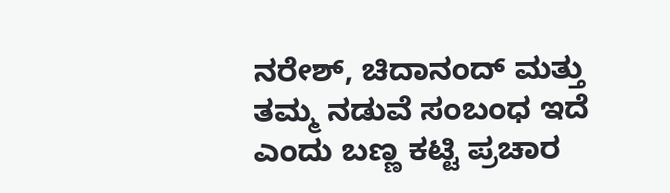ನರೇಶ್‌, ಚಿದಾನಂದ್‌ ಮತ್ತು ತಮ್ಮ ನಡುವೆ ಸಂಬಂಧ ಇದೆ ಎಂದು ಬಣ್ಣ ಕಟ್ಟಿ ಪ್ರಚಾರ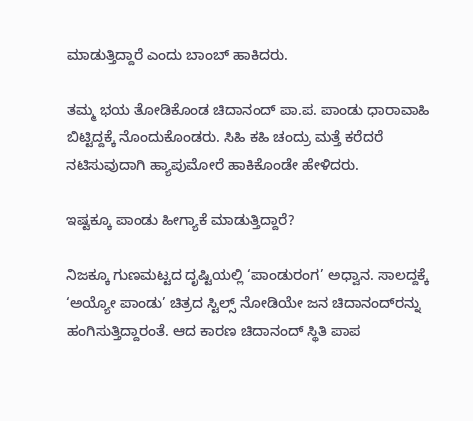ಮಾಡುತ್ತಿದ್ದಾರೆ ಎಂದು ಬಾಂಬ್‌ ಹಾಕಿದರು.

ತಮ್ಮ ಭಯ ತೋಡಿಕೊಂಡ ಚಿದಾನಂದ್‌ ಪಾ.ಪ. ಪಾಂಡು ಧಾರಾವಾಹಿ ಬಿಟ್ಟಿದ್ದಕ್ಕೆ ನೊಂದುಕೊಂಡರು. ಸಿಹಿ ಕಹಿ ಚಂದ್ರು ಮತ್ತೆ ಕರೆದರೆ ನಟಿಸುವುದಾಗಿ ಹ್ಯಾಪುಮೋರೆ ಹಾಕಿಕೊಂಡೇ ಹೇಳಿದರು.

ಇಷ್ಟಕ್ಕೂ ಪಾಂಡು ಹೀಗ್ಯಾಕೆ ಮಾಡುತ್ತಿದ್ದಾರೆ?

ನಿಜಕ್ಕೂ ಗುಣಮಟ್ಟದ ದೃಷ್ಟಿಯಲ್ಲಿ ‘ಪಾಂಡುರಂಗ’ ಅಧ್ವಾನ. ಸಾಲದ್ದಕ್ಕೆ ‘ಅಯ್ಯೋ ಪಾಂಡು’ ಚಿತ್ರದ ಸ್ಟಿಲ್ಸ್‌ ನೋಡಿಯೇ ಜನ ಚಿದಾನಂದ್‌ರನ್ನು ಹಂಗಿಸುತ್ತಿದ್ದಾರಂತೆ. ಆದ ಕಾರಣ ಚಿದಾನಂದ್‌ ಸ್ಥಿತಿ ಪಾಪ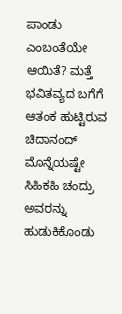ಪಾಂಡು ಎಂಬಂತೆಯೇ ಆಯಿತೆ? ಮತ್ತೆ ಭವಿತವ್ಯದ ಬಗೆಗೆ ಆತಂಕ ಹುಟ್ಟಿರುವ ಚಿದಾನಂದ್‌ ಮೊನ್ನೆಯಷ್ಟೇ ಸಿಹಿಕಹಿ ಚಂದ್ರು ಅವರನ್ನು ಹುಡುಕಿಕೊಂಡು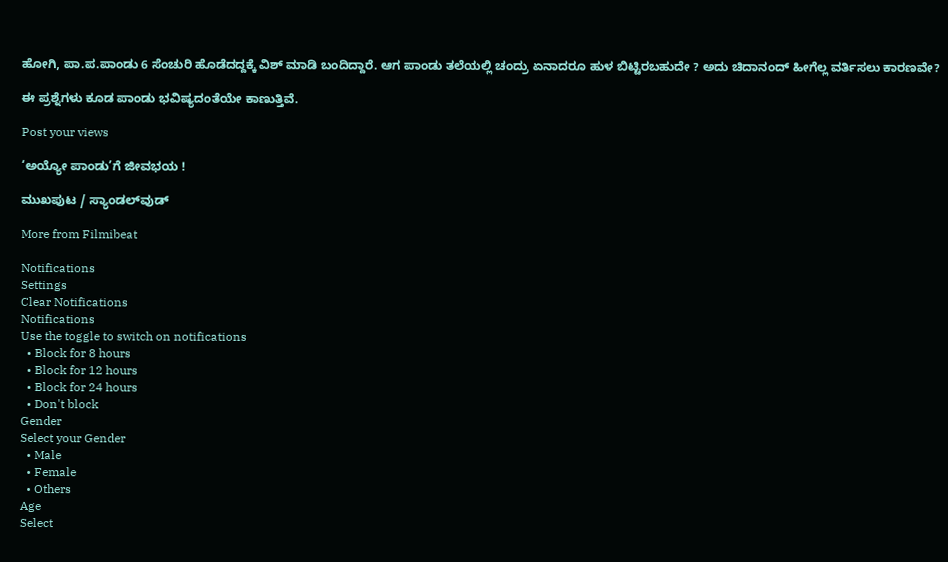ಹೋಗಿ, ಪಾ.ಪ.ಪಾಂಡು 6 ಸೆಂಚುರಿ ಹೊಡೆದದ್ದಕ್ಕೆ ವಿಶ್‌ ಮಾಡಿ ಬಂದಿದ್ದಾರೆ. ಆಗ ಪಾಂಡು ತಲೆಯಲ್ಲಿ ಚಂದ್ರು ಏನಾದರೂ ಹುಳ ಬಿಟ್ಟಿರಬಹುದೇ ? ಅದು ಚಿದಾನಂದ್‌ ಹೀಗೆಲ್ಲ ವರ್ತಿಸಲು ಕಾರಣವೇ?

ಈ ಪ್ರಶ್ನೆಗಳು ಕೂಡ ಪಾಂಡು ಭವಿಷ್ಯದಂತೆಯೇ ಕಾಣುತ್ತಿವೆ.

Post your views

‘ಅಯ್ಯೋ ಪಾಂಡು’ಗೆ ಜೀವಭಯ !

ಮುಖಪುಟ / ಸ್ಯಾಂಡಲ್‌ವುಡ್‌

More from Filmibeat

Notifications
Settings
Clear Notifications
Notifications
Use the toggle to switch on notifications
  • Block for 8 hours
  • Block for 12 hours
  • Block for 24 hours
  • Don't block
Gender
Select your Gender
  • Male
  • Female
  • Others
Age
Select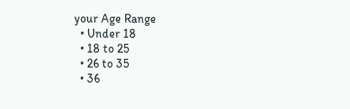your Age Range
  • Under 18
  • 18 to 25
  • 26 to 35
  • 36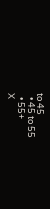to 45
  • 45 to 55
  • 55+
X